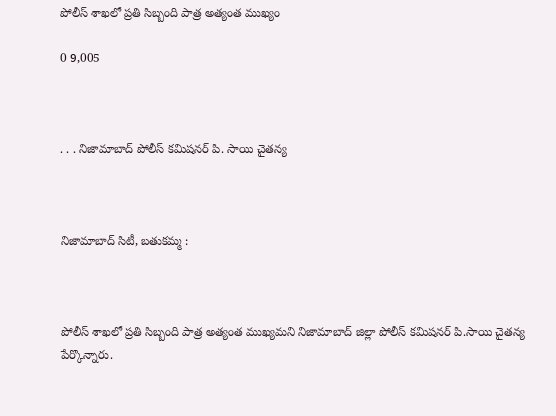పోలీస్ శాఖలో ప్రతి సిబ్బంది పాత్ర అత్యంత ముఖ్యం

0 9,005



. . . నిజామాబాద్ పోలీస్ కమిషనర్ పి. సాయి చైతన్య



నిజామాబాద్ సిటీ, బతుకమ్మ :



పోలీస్ శాఖలో ప్రతి సిబ్బంది పాత్ర అత్యంత ముఖ్యమని నిజామాబాద్ జిల్లా పోలీస్ కమిషనర్ పి.సాయి చైతన్య పేర్కొన్నారు.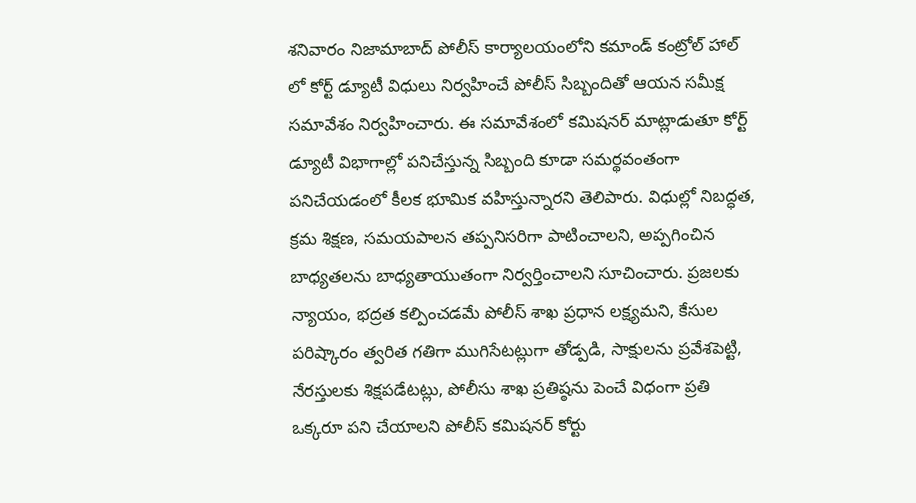శనివారం నిజామాబాద్ పోలీస్ కార్యాలయంలోని కమాండ్ కంట్రోల్ హాల్ లో కోర్ట్ డ్యూటీ విధులు నిర్వహించే పోలీస్ సిబ్బందితో ఆయన సమీక్ష సమావేశం నిర్వహించారు. ఈ సమావేశంలో కమిషనర్ మాట్లాడుతూ కోర్ట్ డ్యూటీ విభాగాల్లో పనిచేస్తున్న సిబ్బంది కూడా సమర్థవంతంగా పనిచేయడంలో కీలక భూమిక వహిస్తున్నారని తెలిపారు. విధుల్లో నిబద్ధత, క్రమ శిక్షణ, సమయపాలన తప్పనిసరిగా పాటించాలని, అప్పగించిన బాధ్యతలను బాధ్యతాయుతంగా నిర్వర్తించాలని సూచించారు. ప్రజలకు న్యాయం, భద్రత కల్పించడమే పోలీస్ శాఖ ప్రధాన లక్ష్యమని, కేసుల పరిష్కారం త్వరిత గతిగా ముగిసేటట్లుగా తోడ్పడి, సాక్షులను ప్రవేశపెట్టి, నేరస్తులకు శిక్షపడేటట్లు, పోలీసు శాఖ ప్రతిష్ఠను పెంచే విధంగా ప్రతి ఒక్కరూ పని చేయాలని పోలీస్ కమిషనర్ కోర్టు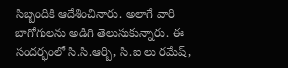సిబ్బందికి ఆదేశించినారు. అలాగే వారి బాగోగులను అడిగి తెలుసుకున్నారు. ఈ సందర్భంలో సి.సి.ఆర్బి, సి.ఐ లు రమేష్,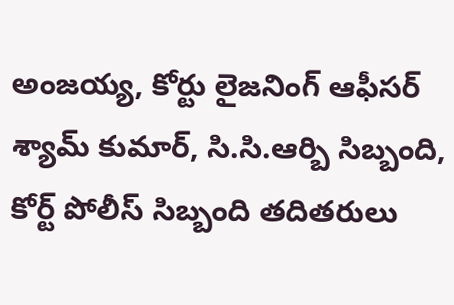అంజయ్య, కోర్టు లైజనింగ్ ఆఫీసర్ శ్యామ్ కుమార్, సి.సి.ఆర్బి సిబ్బంది, కోర్ట్ పోలీస్ సిబ్బంది తదితరులు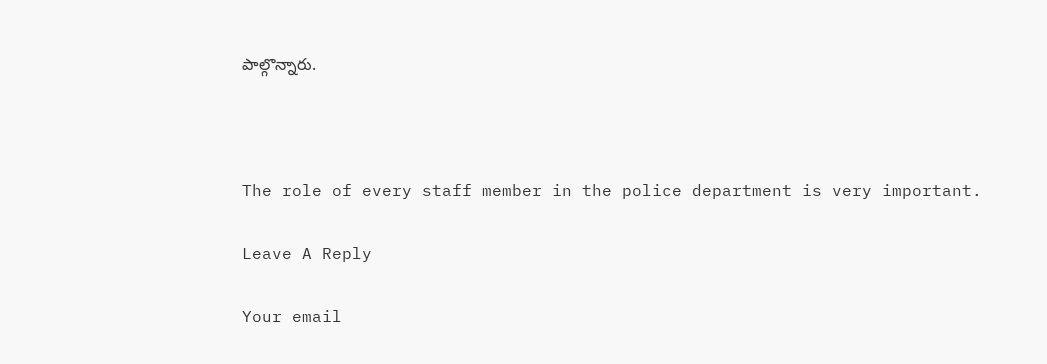పాల్గొన్నారు.



The role of every staff member in the police department is very important.

Leave A Reply

Your email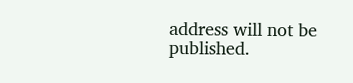address will not be published.